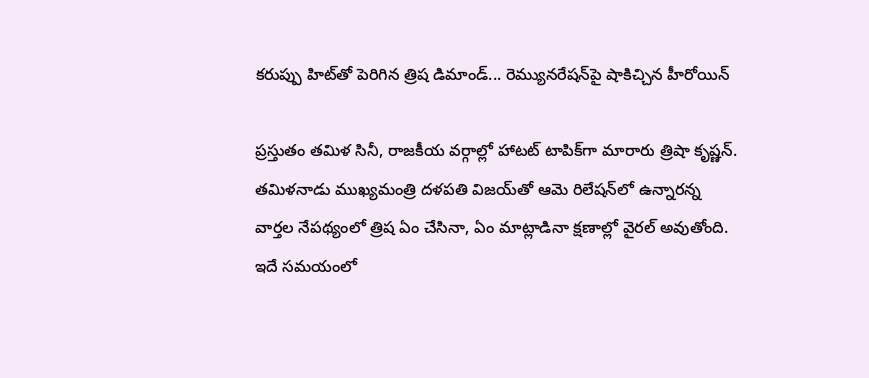కరుప్పు హిట్‌తో పెరిగిన త్రిష డిమాండ్... రెమ్యునరేషన్‌పై షాకిచ్చిన హీరోయిన్

ప్రస్తుతం తమిళ సినీ, రాజకీయ వర్గాల్లో హాటట్ టాపిక్‌గా మారారు త్రిషా కృష్ణన్. తమిళనాడు ముఖ్యమంత్రి దళపతి విజయ్‌తో ఆమె రిలేషన్‌లో ఉన్నారన్న వార్తల నేపథ్యంలో త్రిష ఏం చేసినా, ఏం మాట్లాడినా క్షణాల్లో వైరల్ అవుతోంది. ఇదే సమయంలో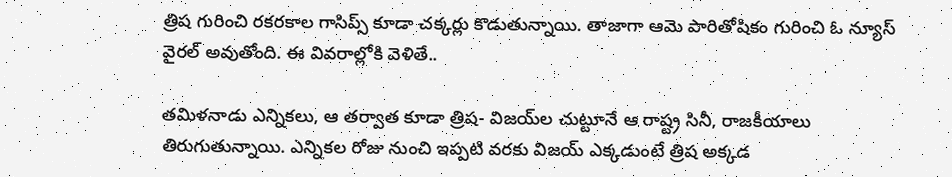త్రిష గురించి రకరకాల గాసిప్స్ కూడా చక్కర్లు కొడుతున్నాయి. తాజాగా ఆమె పారితోషికం గురించి ఓ న్యూస్ వైరల్ అవుతోంది. ఈ వివరాల్లోకి వెళితే..

తమిళనాడు ఎన్నికలు, ఆ తర్వాత కూడా త్రిష- విజయ్‌ల చుట్టూనే ఆ రాష్ట్ర సినీ, రాజకీయాలు తిరుగుతున్నాయి. ఎన్నికల రోజు నుంచి ఇప్పటి వరకు విజయ్ ఎక్కడుంటే త్రిష అక్కడ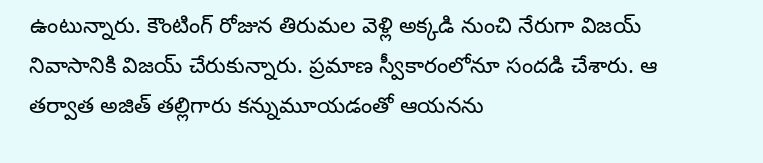ఉంటున్నారు. కౌంటింగ్ రోజున తిరుమల వెళ్లి అక్కడి నుంచి నేరుగా విజయ్ నివాసానికి విజయ్ చేరుకున్నారు. ప్రమాణ స్వీకారంలోనూ సందడి చేశారు. ఆ తర్వాత అజిత్ తల్లిగారు కన్నుమూయడంతో ఆయనను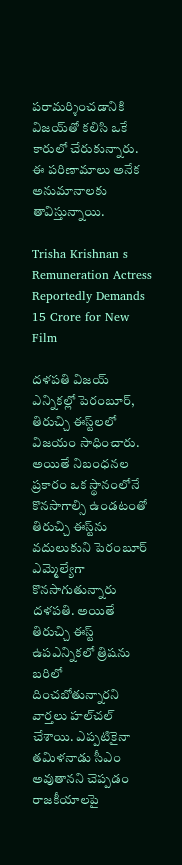పరామర్శించడానికి విజయ్‌తో కలిసి ఒకే కారులో చేరుకున్నారు. ఈ పరిణామాలు అనేక అనుమానాలకు తావిస్తున్నాయి.

Trisha Krishnan s Remuneration Actress Reportedly Demands 15 Crore for New Film

దళపతి విజయ్ ఎన్నికల్లో పెరంబూర్, తిరుచ్చి ఈస్ట్‌లలో విజయం సాధించారు. అయితే నిబంధనల ప్రకారం ఒక స్థానంలోనే కొనసాగాల్సి ఉండటంతో తిరుచ్చి ఈస్ట్‌ను వదులుకుని పెరంబూర్ ఎమ్మెల్యేగా కొనసాగుతున్నారు దళపతి. అయితే తిరుచ్చి ఈస్ట్ ఉపఎన్నికలో త్రిషను బరిలో దించబోతున్నారని వార్తలు హల్‌చల్ చేశాయి. ఎప్పటికైనా తమిళనాడు సీఎం అవుతానని చెప్పడం రాజకీయాలపై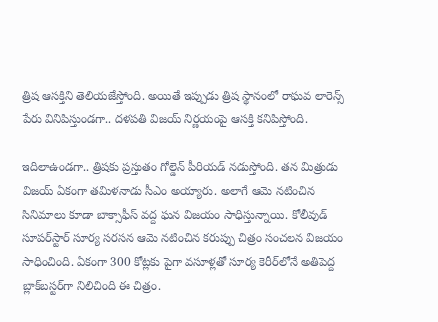త్రిష ఆసక్తిని తెలియజేస్తోంది. అయితే ఇప్పుడు త్రిష స్థానంలో రాఘవ లారెన్స్ పేరు వినిపిస్తుండగా.. దళపతి విజయ్ నిర్ణయంపై ఆసక్తి కనిపిస్తోంది.

ఇదిలాఉండగా.. త్రిషకు ప్రస్తుతం గోల్డెన్ పీరియడ్ నడుస్తోంది. తన మిత్రుడు విజయ్ ఏకంగా తమిళనాడు సీఎం అయ్యారు. అలాగే ఆమె నటించిన సినిమాలు కూడా బాక్సాఫీస్ వద్ద ఘన విజయం సాధిస్తున్నాయి. కోలీవుడ్ సూపర్‌స్టార్ సూర్య సరసన ఆమె నటించిన కరుప్పు చిత్రం సంచలన విజయం సాధించింది. ఏకంగా 300 కోట్లకు పైగా వసూళ్లతో సూర్య కెరీర్‌లోనే అతిపెద్ద బ్లాక్‌బస్టర్‌గా నిలిచింది ఈ చిత్రం.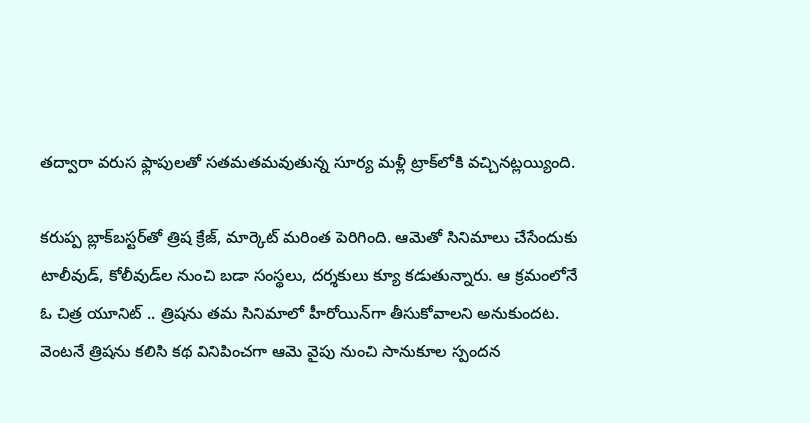తద్వారా వరుస ఫ్లాపులతో సతమతమవుతున్న సూర్య మళ్లీ ట్రాక్‌లోకి వచ్చినట్లయ్యింది.

కరుప్ప బ్లాక్‌బస్టర్‌తో త్రిష క్రేజ్, మార్కెట్ మరింత పెరిగింది. ఆమెతో సినిమాలు చేసేందుకు టాలీవుడ్, కోలీవుడ్‌ల నుంచి బడా సంస్థలు, దర్శకులు క్యూ కడుతున్నారు. ఆ క్రమంలోనే ఓ చిత్ర యూనిట్ .. త్రిషను తమ సినిమాలో హీరోయిన్‌గా తీసుకోవాలని అనుకుందట. వెంటనే త్రిషను కలిసి కథ వినిపించగా ఆమె వైపు నుంచి సానుకూల స్పందన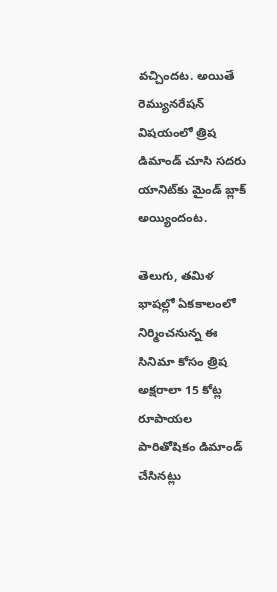వచ్చిందట. అయితే రెమ్యునరేషన్ విషయంలో త్రిష డిమాండ్ చూసి సదరు యానిట్‌కు మైండ్ బ్లాక్ అయ్యిందంట.

తెలుగు, తమిళ భాషల్లో ఏకకాలంలో నిర్మించనున్న ఈ సినిమా కోసం త్రిష అక్షరాలా 15 కోట్ల రూపాయల పారితోషికం డిమాండ్ చేసినట్లు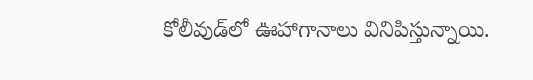కోలీవుడ్‌లో ఊహాగానాలు వినిపిస్తున్నాయి.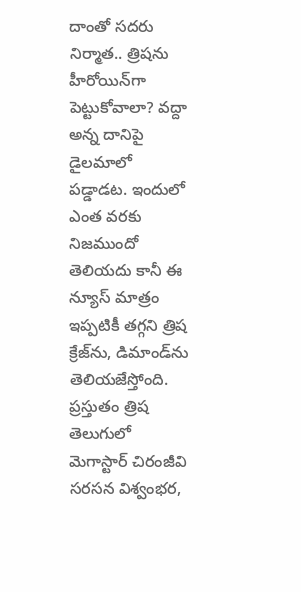దాంతో సదరు నిర్మాత.. త్రిషను హీరోయిన్‌గా పెట్టుకోవాలా? వద్దా అన్న దానిపై డైలమాలో పడ్డాడట. ఇందులో ఎంత వరకు నిజముందో తెలియదు కానీ ఈ న్యూస్ మాత్రం ఇప్పటికీ తగ్గని త్రిష క్రేజ్‌ను, డిమాండ్‌ను తెలియజేస్తోంది. ప్రస్తుతం త్రిష తెలుగులో మెగాస్టార్ చిరంజీవి సరసన విశ్వంభర,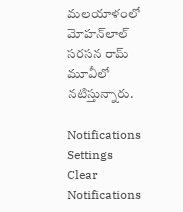మలయాళంలో మోహన్‌లాల్ సరసన రామ్ మూవీలో నటిస్తున్నారు.

Notifications
Settings
Clear Notifications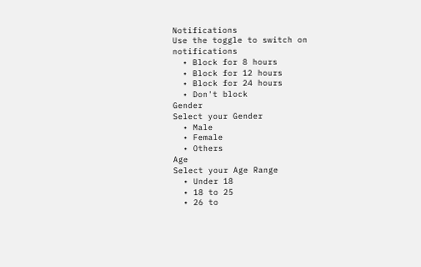Notifications
Use the toggle to switch on notifications
  • Block for 8 hours
  • Block for 12 hours
  • Block for 24 hours
  • Don't block
Gender
Select your Gender
  • Male
  • Female
  • Others
Age
Select your Age Range
  • Under 18
  • 18 to 25
  • 26 to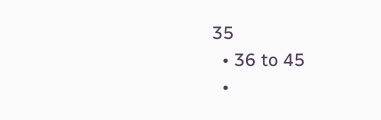35
  • 36 to 45
  •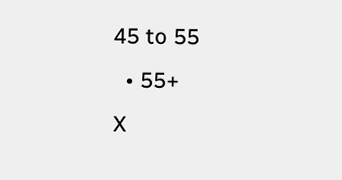45 to 55
  • 55+
X